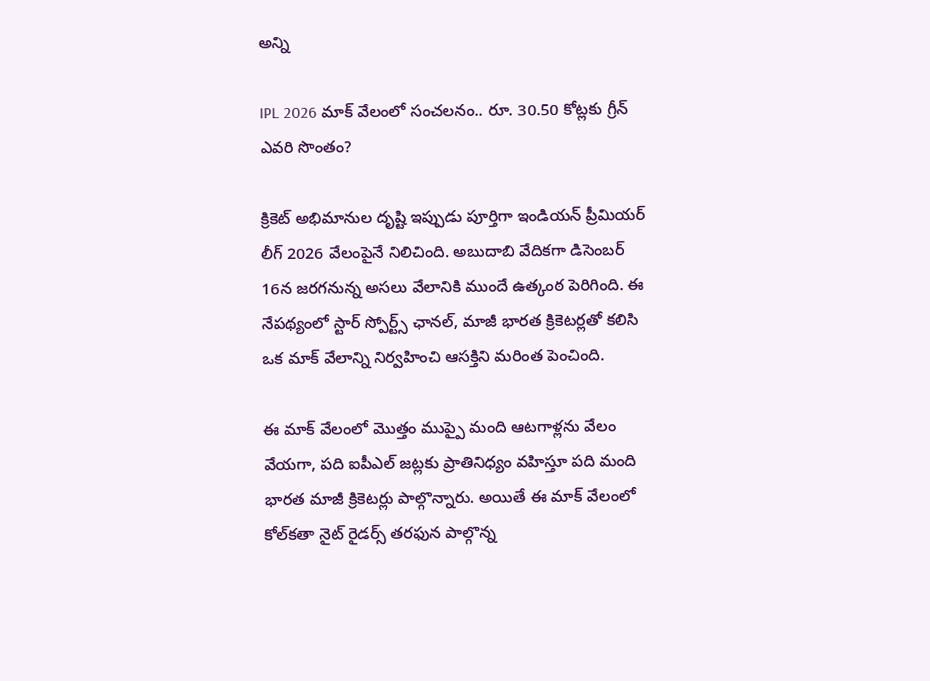అన్ని

IPL 2026 మాక్ వేలంలో సంచలనం.. రూ. 30.50 కోట్లకు గ్రీన్ ఎవరి సొంతం?

క్రికెట్ అభిమానుల దృష్టి ఇప్పుడు పూర్తిగా ఇండియన్ ప్రీమియర్ లీగ్ 2026 వేలంపైనే నిలిచింది. అబుదాబి వేదికగా డిసెంబర్ 16న జరగనున్న అసలు వేలానికి ముందే ఉత్కంఠ పెరిగింది. ఈ నేపథ్యంలో స్టార్ స్పోర్ట్స్ ఛానల్, మాజీ భారత క్రికెటర్లతో కలిసి ఒక మాక్ వేలాన్ని నిర్వహించి ఆసక్తిని మరింత పెంచింది.

ఈ మాక్ వేలంలో మొత్తం ముప్పై మంది ఆటగాళ్లను వేలం వేయగా, పది ఐపీఎల్ జట్లకు ప్రాతినిధ్యం వహిస్తూ పది మంది భారత మాజీ క్రికెటర్లు పాల్గొన్నారు. అయితే ఈ మాక్ వేలంలో కోల్‌కతా నైట్ రైడర్స్ తరఫున పాల్గొన్న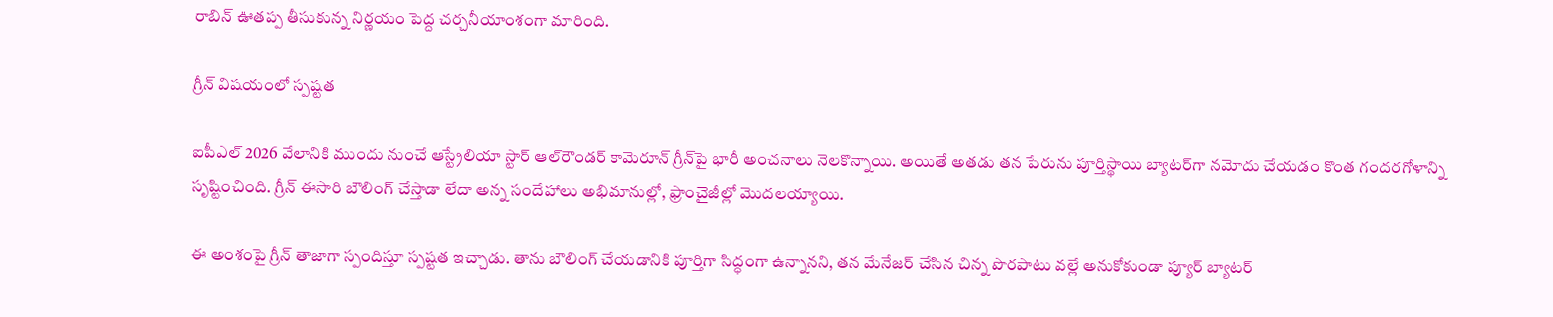రాబిన్ ఊతప్ప తీసుకున్న నిర్ణయం పెద్ద చర్చనీయాంశంగా మారింది.

గ్రీన్ విషయంలో స్పష్టత

ఐపీఎల్ 2026 వేలానికి ముందు నుంచే ఆస్ట్రేలియా స్టార్ ఆల్‌రౌండర్ కామెరూన్ గ్రీన్‌పై భారీ అంచనాలు నెలకొన్నాయి. అయితే అతడు తన పేరును పూర్తిస్థాయి బ్యాటర్‌గా నమోదు చేయడం కొంత గందరగోళాన్ని సృష్టించింది. గ్రీన్ ఈసారి బౌలింగ్ చేస్తాడా లేదా అన్న సందేహాలు అభిమానుల్లో, ఫ్రాంచైజీల్లో మొదలయ్యాయి.

ఈ అంశంపై గ్రీన్ తాజాగా స్పందిస్తూ స్పష్టత ఇచ్చాడు. తాను బౌలింగ్ చేయడానికి పూర్తిగా సిద్ధంగా ఉన్నానని, తన మేనేజర్ చేసిన చిన్న పొరపాటు వల్లే అనుకోకుండా ప్యూర్ బ్యాటర్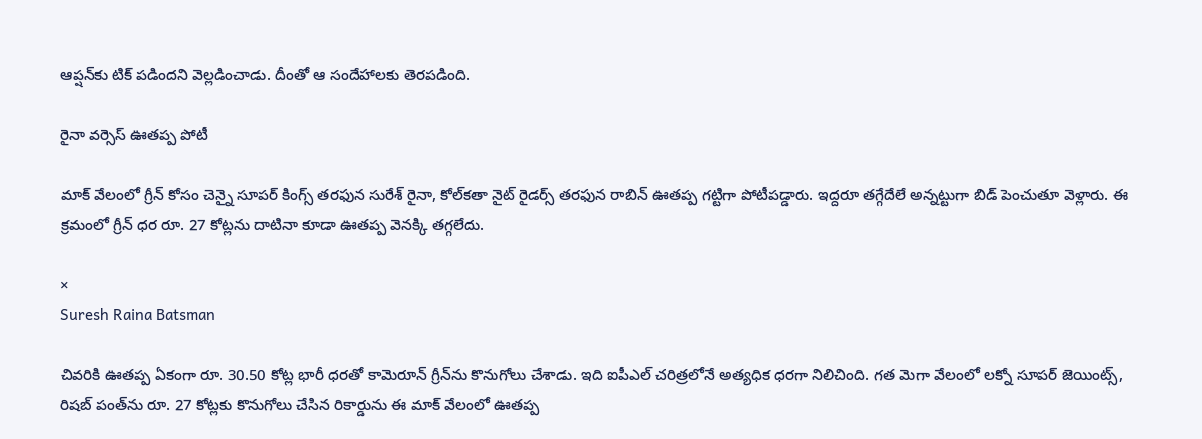ఆప్షన్‌కు టిక్ పడిందని వెల్లడించాడు. దీంతో ఆ సందేహాలకు తెరపడింది.

రైనా వర్సెస్ ఊతప్ప పోటీ

మాక్ వేలంలో గ్రీన్ కోసం చెన్నై సూపర్ కింగ్స్ తరఫున సురేశ్ రైనా, కోల్‌కతా నైట్ రైడర్స్ తరఫున రాబిన్ ఊతప్ప గట్టిగా పోటీపడ్డారు. ఇద్దరూ తగ్గేదేలే అన్నట్టుగా బిడ్ పెంచుతూ వెళ్లారు. ఈ క్రమంలో గ్రీన్ ధర రూ. 27 కోట్లను దాటినా కూడా ఊతప్ప వెనక్కి తగ్గలేదు.

×
Suresh Raina Batsman

చివరికి ఊతప్ప ఏకంగా రూ. 30.50 కోట్ల భారీ ధరతో కామెరూన్ గ్రీన్‌ను కొనుగోలు చేశాడు. ఇది ఐపీఎల్ చరిత్రలోనే అత్యధిక ధరగా నిలిచింది. గత మెగా వేలంలో లక్నో సూపర్ జెయింట్స్, రిషబ్ పంత్‌ను రూ. 27 కోట్లకు కొనుగోలు చేసిన రికార్డును ఈ మాక్ వేలంలో ఊతప్ప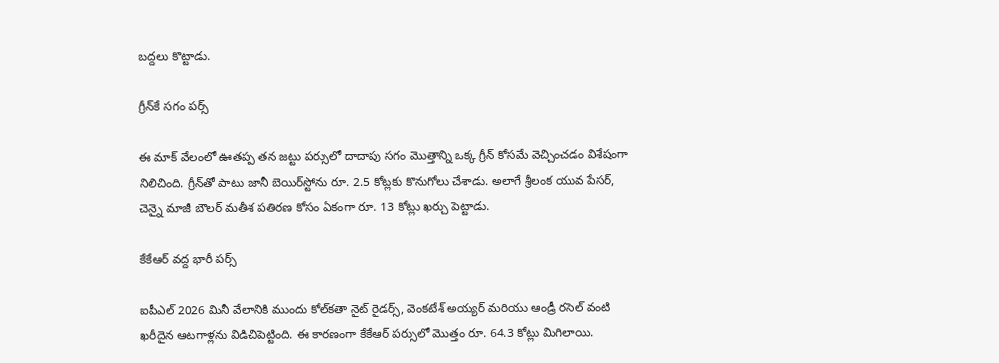బద్దలు కొట్టాడు.

గ్రీన్‌కే సగం పర్స్

ఈ మాక్ వేలంలో ఊతప్ప తన జట్టు పర్సులో దాదాపు సగం మొత్తాన్ని ఒక్క గ్రీన్ కోసమే వెచ్చించడం విశేషంగా నిలిచింది. గ్రీన్‌తో పాటు జానీ బెయిర్‌స్టోను రూ. 2.5 కోట్లకు కొనుగోలు చేశాడు. అలాగే శ్రీలంక యువ పేసర్, చెన్నై మాజీ బౌలర్ మతీశ పతిరణ కోసం ఏకంగా రూ. 13 కోట్లు ఖర్చు పెట్టాడు.

కేకేఆర్ వద్ద భారీ పర్స్

ఐపీఎల్ 2026 మినీ వేలానికి ముందు కోల్‌కతా నైట్ రైడర్స్, వెంకటేశ్ అయ్యర్ మరియు ఆండ్రీ రసెల్ వంటి ఖరీదైన ఆటగాళ్లను విడిచిపెట్టింది. ఈ కారణంగా కేకేఆర్ పర్సులో మొత్తం రూ. 64.3 కోట్లు మిగిలాయి.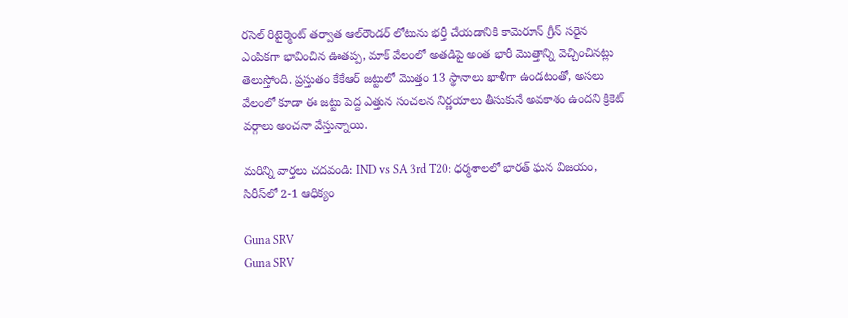రసెల్ రిటైర్మెంట్ తర్వాత ఆల్‌రౌండర్ లోటును భర్తీ చేయడానికి కామెరూన్ గ్రీన్ సరైన ఎంపికగా భావించిన ఊతప్ప, మాక్ వేలంలో అతడిపై అంత భారీ మొత్తాన్ని వెచ్చించినట్లు తెలుస్తోంది. ప్రస్తుతం కేకేఆర్ జట్టులో మొత్తం 13 స్థానాలు ఖాళీగా ఉండటంతో, అసలు వేలంలో కూడా ఈ జట్టు పెద్ద ఎత్తున సంచలన నిర్ణయాలు తీసుకునే అవకాశం ఉందని క్రికెట్ వర్గాలు అంచనా వేస్తున్నాయి.

మరిన్ని వార్తలు చదవండి: IND vs SA 3rd T20: ధర్మశాలలో భారత్ ఘన విజయం, సిరీస్‌లో 2-1 ఆధిక్యం

Guna SRV
Guna SRV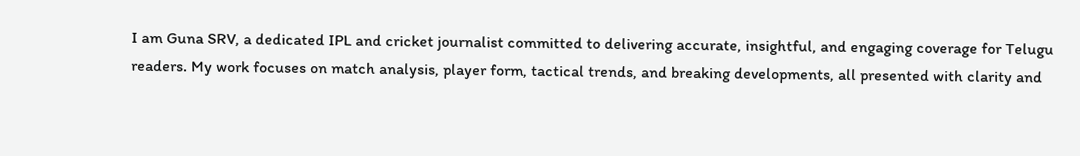I am Guna SRV, a dedicated IPL and cricket journalist committed to delivering accurate, insightful, and engaging coverage for Telugu readers. My work focuses on match analysis, player form, tactical trends, and breaking developments, all presented with clarity and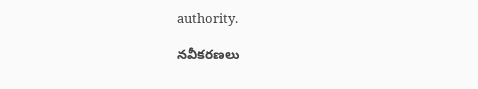authority.

నవీకరణలు